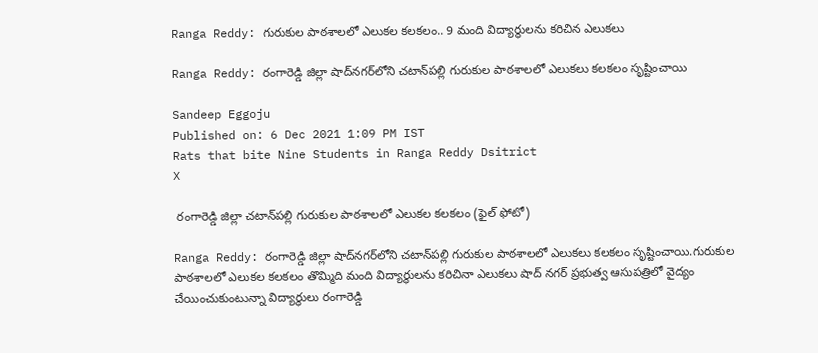Ranga Reddy: గురుకుల పాఠశాలలో ఎలుకల కలకలం.. 9 మంది విద్యార్థులను కరిచిన ఎలుకలు

Ranga Reddy: రంగారెడ్డి జిల్లా షాద్‌నగర్‌లోని చటాన్‌పల్లి గురుకుల పాఠశాలలో ఎలుకలు కలకలం సృష్టించాయి

Sandeep Eggoju
Published on: 6 Dec 2021 1:09 PM IST
Rats that bite Nine Students in Ranga Reddy Dsitrict
X

 రంగారెడ్డి జిల్లా చటాన్‌పల్లి గురుకుల పాఠశాలలో ఎలుకల కలకలం (ఫైల్ ఫోటో)

Ranga Reddy: రంగారెడ్డి జిల్లా షాద్‌నగర్‌లోని చటాన్‌పల్లి గురుకుల పాఠశాలలో ఎలుకలు కలకలం సృష్టించాయి.గురుకుల పాఠశాలలో ఎలుకల కలకలం తొమ్మిది మంది విద్యార్థులను కరిచినా ఎలుకలు షాద్ నగర్ ప్రభుత్వ ఆసుపత్రిలో వైద్యం చేయించుకుంటున్నా విద్యార్థులు రంగారెడ్డి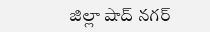జిల్లా షాద్ నగర్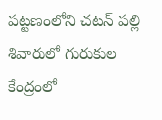పట్టణంలోని చటన్ పల్లి శివారులో గురుకుల కేంద్రంలో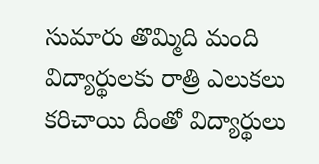సుమారు తొమ్మిది మంది విద్యార్థులకు రాత్రి ఎలుకలు కరిచాయి దీంతో విద్యార్థులు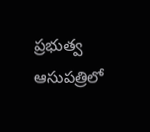ప్రభుత్వ ఆసుపత్రిలో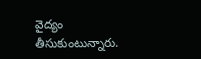వైద్యం తీసుకుంటున్నారు.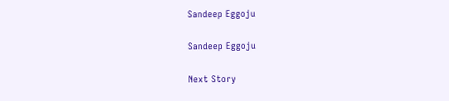Sandeep Eggoju

Sandeep Eggoju

Next Story